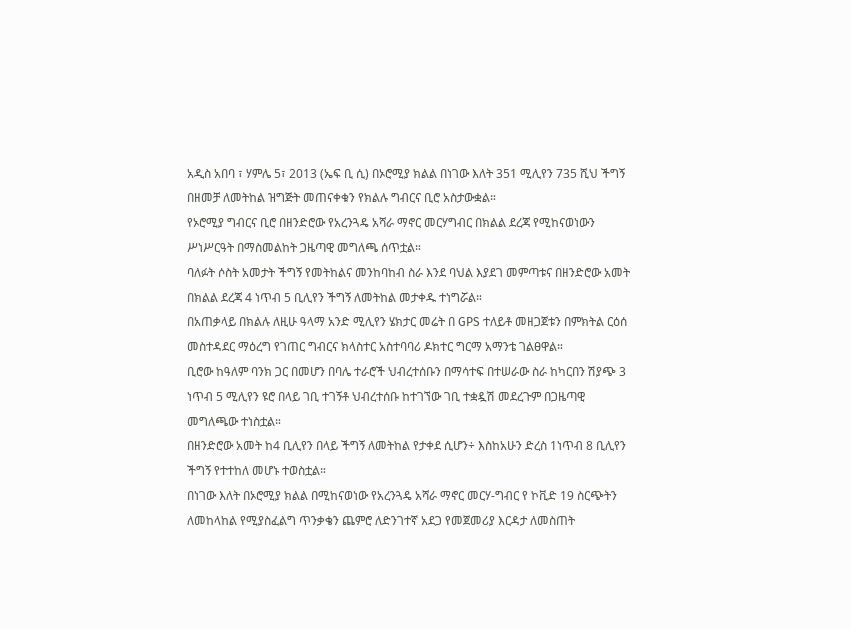አዲስ አበባ ፣ ሃምሌ 5፣ 2013 (ኤፍ ቢ ሲ) በኦሮሚያ ክልል በነገው እለት 351 ሚሊየን 735 ሺህ ችግኝ በዘመቻ ለመትከል ዝግጅት መጠናቀቁን የክልሉ ግብርና ቢሮ አስታውቋል።
የኦሮሚያ ግብርና ቢሮ በዘንድሮው የአረንጓዴ አሻራ ማኖር መርሃግብር በክልል ደረጃ የሚከናወነውን ሥነሥርዓት በማስመልከት ጋዜጣዊ መግለጫ ሰጥቷል።
ባለፉት ሶስት አመታት ችግኝ የመትከልና መንከባከብ ስራ እንደ ባህል እያደገ መምጣቱና በዘንድሮው አመት በክልል ደረጃ 4 ነጥብ 5 ቢሊየን ችግኝ ለመትከል መታቀዱ ተነግሯል።
በአጠቃላይ በክልሉ ለዚሁ ዓላማ አንድ ሚሊየን ሄክታር መሬት በ GPS ተለይቶ መዘጋጀቱን በምክትል ርዕሰ መስተዳደር ማዕረግ የገጠር ግብርና ክላስተር አስተባባሪ ዶክተር ግርማ አማንቴ ገልፀዋል።
ቢሮው ከዓለም ባንክ ጋር በመሆን በባሌ ተራሮች ህብረተሰቡን በማሳተፍ በተሠራው ስራ ከካርበን ሽያጭ 3 ነጥብ 5 ሚሊየን ዩሮ በላይ ገቢ ተገኝቶ ህብረተሰቡ ከተገኘው ገቢ ተቋዷሽ መደረጉም በጋዜጣዊ መግለጫው ተነስቷል።
በዘንድሮው አመት ከ4 ቢሊየን በላይ ችግኝ ለመትከል የታቀደ ሲሆን÷ እስከአሁን ድረስ 1ነጥብ 8 ቢሊየን ችግኝ የተተከለ መሆኑ ተወስቷል።
በነገው እለት በኦሮሚያ ክልል በሚከናወነው የአረንጓዴ አሻራ ማኖር መርሃ-ግብር የ ኮቪድ 19 ስርጭትን ለመከላከል የሚያስፈልግ ጥንቃቄን ጨምሮ ለድንገተኛ አደጋ የመጀመሪያ እርዳታ ለመስጠት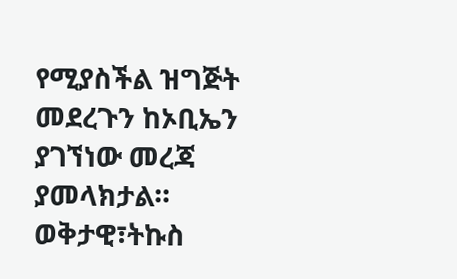የሚያስችል ዝግጅት መደረጉን ከኦቢኤን ያገኘነው መረጃ ያመላክታል።
ወቅታዊ፣ትኩስ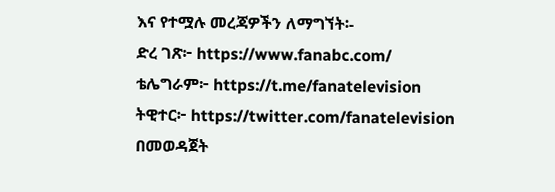እና የተሟሉ መረጃዎችን ለማግኘት፡-
ድረ ገጽ፦ https://www.fanabc.com/
ቴሌግራም፦ https://t.me/fanatelevision
ትዊተር፦ https://twitter.com/fanatelevision በመወዳጀት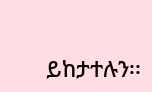ይከታተሉን፡፡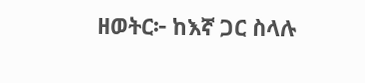ዘወትር፦ ከእኛ ጋር ስላሉ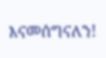እናመሰግናለን!